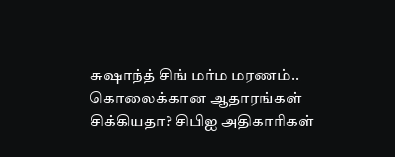சுஷாந்த் சிங் மர்ம மரணம்.. கொலைக்கான ஆதாரங்கள் சிக்கியதா? சிபிஐ அதிகாரிகள்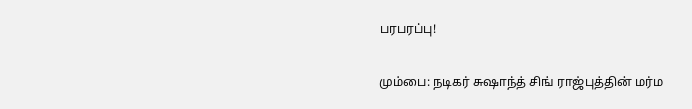பரபரப்பு!

மும்பை: நடிகர் சுஷாந்த் சிங் ராஜ்புத்தின் மர்ம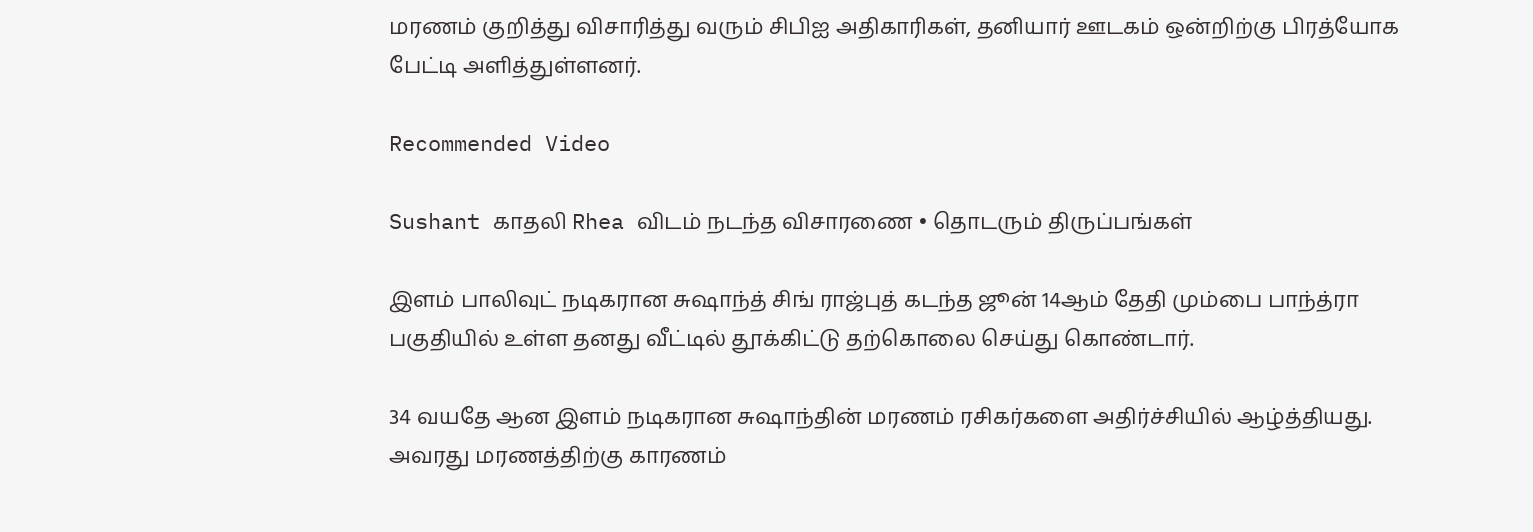மரணம் குறித்து விசாரித்து வரும் சிபிஐ அதிகாரிகள், தனியார் ஊடகம் ஒன்றிற்கு பிரத்யோக பேட்டி அளித்துள்ளனர்.

Recommended Video

Sushant காதலி Rhea விடம் நடந்த விசாரணை • தொடரும் திருப்பங்கள்

இளம் பாலிவுட் நடிகரான சுஷாந்த் சிங் ராஜ்புத் கடந்த ஜூன் 14ஆம் தேதி மும்பை பாந்த்ரா பகுதியில் உள்ள தனது வீட்டில் தூக்கிட்டு தற்கொலை செய்து கொண்டார்.

34 வயதே ஆன இளம் நடிகரான சுஷாந்தின் மரணம் ரசிகர்களை அதிர்ச்சியில் ஆழ்த்தியது. அவரது மரணத்திற்கு காரணம்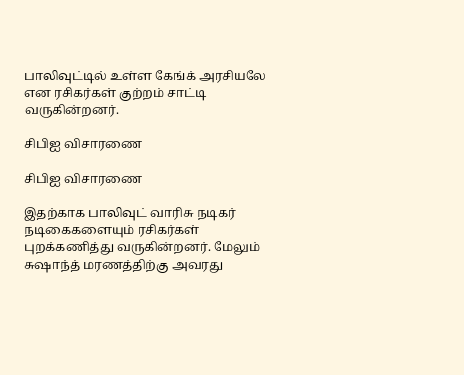பாலிவுட்டில் உள்ள கேங்க் அரசியலே என ரசிகர்கள் குற்றம் சாட்டி வருகின்றனர்.

சிபிஐ விசாரணை

சிபிஐ விசாரணை

இதற்காக பாலிவுட் வாரிசு நடிகர் நடிகைகளையும் ரசிகர்கள் புறக்கணித்து வருகின்றனர். மேலும் சுஷாந்த் மரணத்திற்கு அவரது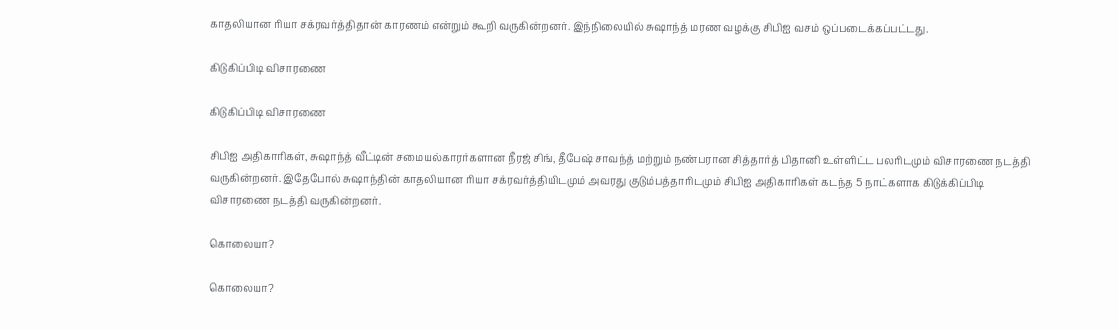காதலியான ரியா சக்ரவர்த்திதான் காரணம் என்றும் கூறி வருகின்றனர். இந்நிலையில் சுஷாந்த் மரண வழக்கு சிபிஐ வசம் ஒப்படைக்கப்பட்டது.

கிடுகிப்பிடி விசாரணை

கிடுகிப்பிடி விசாரணை

சிபிஐ அதிகாரிகள், சுஷாந்த் வீட்டின் சமையல்காரர்களான நீரஜ் சிங், தீபேஷ் சாவந்த் மற்றும் நண்பரான சித்தார்த் பிதானி உள்ளிட்ட பலரிடமும் விசாரணை நடத்தி வருகின்றனர். இதேபோல் சுஷாந்தின் காதலியான ரியா சக்ரவர்த்தியிடமும் அவரது குடும்பத்தாரிடமும் சிபிஐ அதிகாரிகள் கடந்த 5 நாட்களாக கிடுக்கிப்பிடி விசாரணை நடத்தி வருகின்றனர்.

கொலையா?

கொலையா?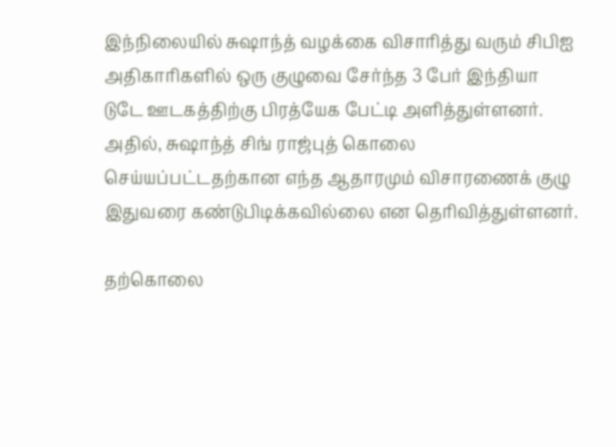இந்நிலையில் சுஷாந்த் வழக்கை விசாரித்து வரும் சிபிஐ அதிகாரிகளில் ஒரு குழுவை சேர்ந்த 3 பேர் இந்தியா டுடே ஊடகத்திற்கு பிரத்யேக பேட்டி அளித்துள்ளனர். அதில், சுஷாந்த் சிங் ராஜ்புத் கொலை செய்யப்பட்டதற்கான எந்த ஆதாரமும் விசாரணைக் குழு இதுவரை கண்டுபிடிக்கவில்லை என தெரிவித்துள்ளனர்.

தற்கொலை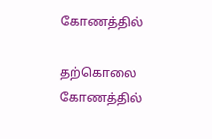கோணத்தில்

தற்கொலை கோணத்தில்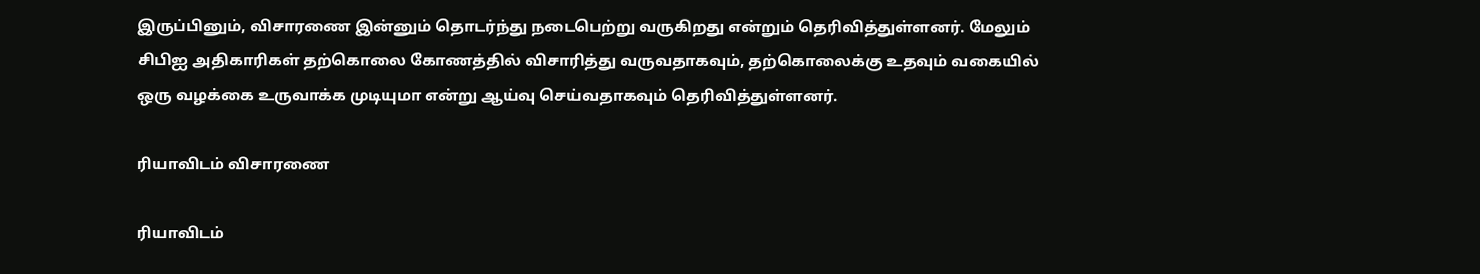இருப்பினும், விசாரணை இன்னும் தொடர்ந்து நடைபெற்று வருகிறது என்றும் தெரிவித்துள்ளனர். மேலும் சிபிஐ அதிகாரிகள் தற்கொலை கோணத்தில் விசாரித்து வருவதாகவும், தற்கொலைக்கு உதவும் வகையில் ஒரு வழக்கை உருவாக்க முடியுமா என்று ஆய்வு செய்வதாகவும் தெரிவித்துள்ளனர்.

ரியாவிடம் விசாரணை

ரியாவிடம்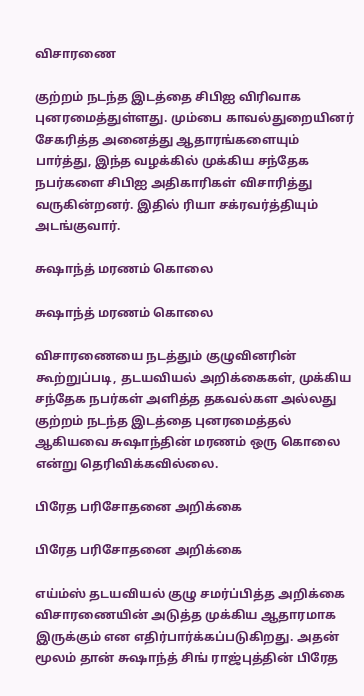விசாரணை

குற்றம் நடந்த இடத்தை சிபிஐ விரிவாக புனரமைத்துள்ளது. மும்பை காவல்துறையினர் சேகரித்த அனைத்து ஆதாரங்களையும் பார்த்து, இந்த வழக்கில் முக்கிய சந்தேக நபர்களை சிபிஐ அதிகாரிகள் விசாரித்து வருகின்றனர். இதில் ரியா சக்ரவர்த்தியும் அடங்குவார்.

சுஷாந்த் மரணம் கொலை

சுஷாந்த் மரணம் கொலை

விசாரணையை நடத்தும் குழுவினரின் கூற்றுப்படி, தடயவியல் அறிக்கைகள், முக்கிய சந்தேக நபர்கள் அளித்த தகவல்கள அல்லது குற்றம் நடந்த இடத்தை புனரமைத்தல் ஆகியவை சுஷாந்தின் மரணம் ஒரு கொலை என்று தெரிவிக்கவில்லை.

பிரேத பரிசோதனை அறிக்கை

பிரேத பரிசோதனை அறிக்கை

எய்ம்ஸ் தடயவியல் குழு சமர்ப்பித்த அறிக்கை விசாரணையின் அடுத்த முக்கிய ஆதாரமாக இருக்கும் என எதிர்பார்க்கப்படுகிறது. அதன் மூலம் தான் சுஷாந்த் சிங் ராஜ்புத்தின் பிரேத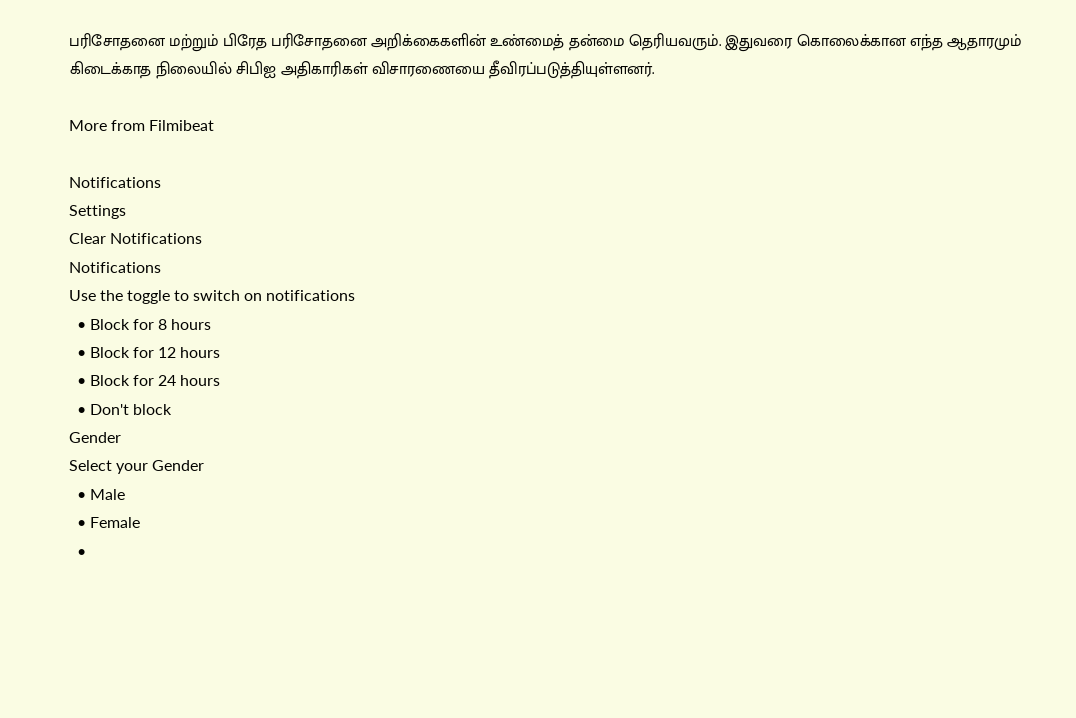பரிசோதனை மற்றும் பிரேத பரிசோதனை அறிக்கைகளின் உண்மைத் தன்மை தெரியவரும். இதுவரை கொலைக்கான எந்த ஆதாரமும் கிடைக்காத நிலையில் சிபிஐ அதிகாரிகள் விசாரணையை தீவிரப்படுத்தியுள்ளனர்.

More from Filmibeat

Notifications
Settings
Clear Notifications
Notifications
Use the toggle to switch on notifications
  • Block for 8 hours
  • Block for 12 hours
  • Block for 24 hours
  • Don't block
Gender
Select your Gender
  • Male
  • Female
  •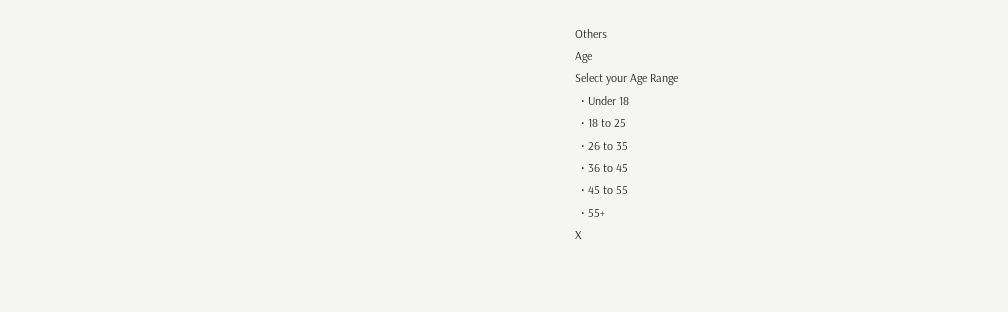Others
Age
Select your Age Range
  • Under 18
  • 18 to 25
  • 26 to 35
  • 36 to 45
  • 45 to 55
  • 55+
X